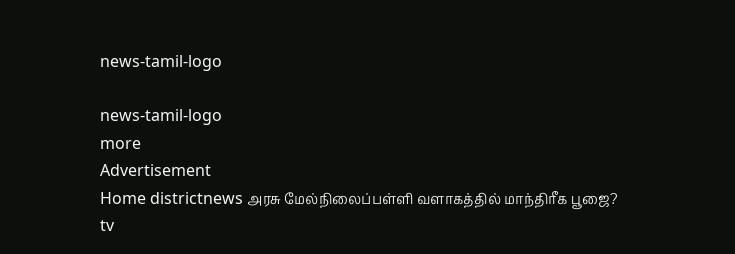news-tamil-logo

news-tamil-logo
more
Advertisement
Home districtnews அரசு மேல்நிலைப்பள்ளி வளாகத்தில் மாந்திரீக பூஜை?
tv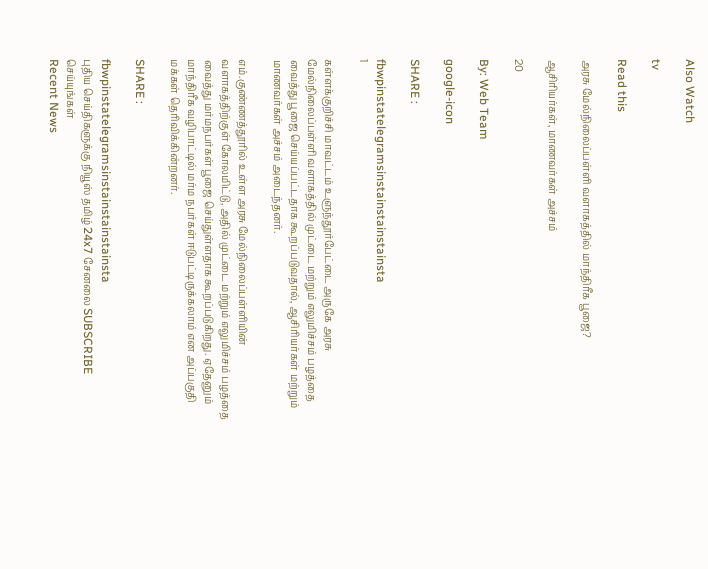Also Watch

tv

Read this

அரசு மேல்நிலைப்பள்ளி வளாகத்தில் மாந்திரீக பூஜை?

ஆசிரியர்கள், மாணவர்கள் அச்சம்

20

By: Web Team

google-icon

SHARE :

fbwpinstatelegramsinstainstainstainsta
1

கள்ளக்குறிச்சி மாவட்டம் உளுந்தூர்பேட்டை அருகே அரசு மேல்நிலைப்பள்ளி வளாகத்தில் முட்டை மற்றும் எலுமிச்சம் பழத்தை வைத்து பூஜை செய்யப்பட்டதாக கூறப்படுவதால், ஆசிரியர்கள் மற்றும் மாணவர்கள் அச்சம் அடைந்தனர்.

எம்.குண்ணத்தூரில் உள்ள அரசு மேல்நிலைப்பள்ளியின் வளாகத்திற்குள் கோலமிட்டு, அதில் முட்டை மற்றும் எலுமிச்சம் பழத்தை வைத்து மர்மநபர்கள் பூஜை செய்துள்ளதாக கூறப்படுகிறது. ஏதேனும் மாந்திரீக வழிபாட்டில் மர்ம நபர்கள் ஈடுபட்டிருக்கலாம் என அப்பகுதி மக்கள் தெரிவிக்கின்றனர்.

SHARE :

fbwpinstatelegramsinstainstainstainsta
புதிய செய்திகளுக்கு நியூஸ் தமிழ் 24x7 சேனலை SUBSCRIBE செய்யுங்கள்
Recent News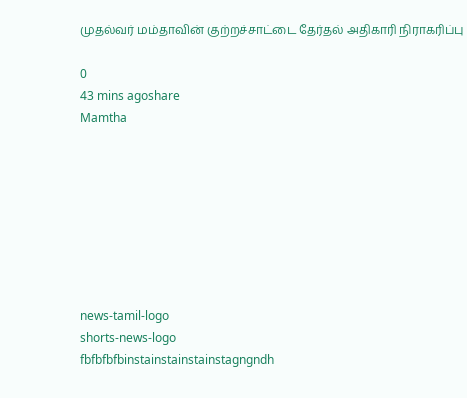முதல்வர் மம்தாவின் குற்றச்சாட்டை தேர்தல் அதிகாரி நிராகரிப்பு

0
43 mins agoshare
Mamtha








news-tamil-logo
shorts-news-logo
fbfbfbfbinstainstainstainstagngndh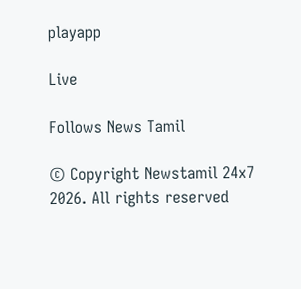playapp

Live

Follows News Tamil

© Copyright Newstamil 24x7 2026. All rights reserved